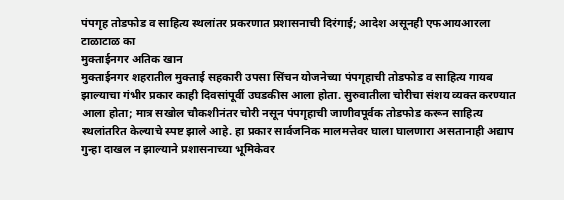पंपगृह तोडफोड व साहित्य स्थलांतर प्रकरणात प्रशासनाची दिरंगाई; आदेश असूनही एफआयआरला टाळाटाळ का
मुक्ताईनगर अतिक खान
मुक्ताईनगर शहरातील मुक्ताई सहकारी उपसा सिंचन योजनेच्या पंपगृहाची तोडफोड व साहित्य गायब झाल्याचा गंभीर प्रकार काही दिवसांपूर्वी उघडकीस आला होता. सुरुवातीला चोरीचा संशय व्यक्त करण्यात आला होता; मात्र सखोल चौकशीनंतर चोरी नसून पंपगृहाची जाणीवपूर्वक तोडफोड करून साहित्य स्थलांतरित केल्याचे स्पष्ट झाले आहे. हा प्रकार सार्वजनिक मालमत्तेवर घाला घालणारा असतानाही अद्याप गुन्हा दाखल न झाल्याने प्रशासनाच्या भूमिकेवर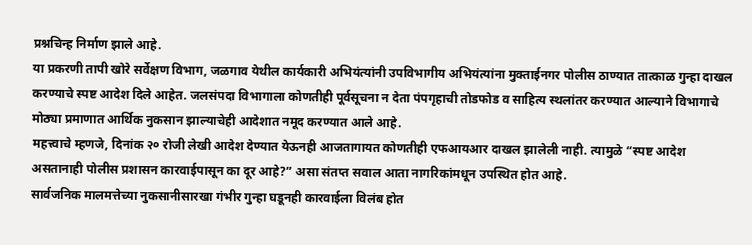प्रश्नचिन्ह निर्माण झाले आहे.
या प्रकरणी तापी खोरे सर्वेक्षण विभाग, जळगाव येथील कार्यकारी अभियंत्यांनी उपविभागीय अभियंत्यांना मुक्ताईनगर पोलीस ठाण्यात तात्काळ गुन्हा दाखल करण्याचे स्पष्ट आदेश दिले आहेत. जलसंपदा विभागाला कोणतीही पूर्वसूचना न देता पंपगृहाची तोडफोड व साहित्य स्थलांतर करण्यात आल्याने विभागाचे मोठ्या प्रमाणात आर्थिक नुकसान झाल्याचेही आदेशात नमूद करण्यात आले आहे.
महत्त्वाचे म्हणजे, दिनांक २० रोजी लेखी आदेश देण्यात येऊनही आजतागायत कोणतीही एफआयआर दाखल झालेली नाही. त्यामुळे “स्पष्ट आदेश असतानाही पोलीस प्रशासन कारवाईपासून का दूर आहे?” असा संतप्त सवाल आता नागरिकांमधून उपस्थित होत आहे.
सार्वजनिक मालमत्तेच्या नुकसानीसारखा गंभीर गुन्हा घडूनही कारवाईला विलंब होत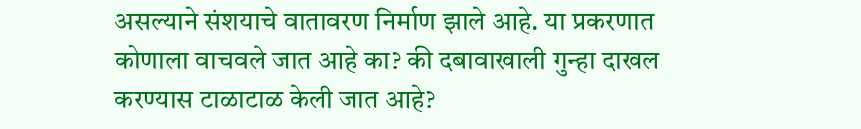असल्याने संशयाचे वातावरण निर्माण झाले आहे. या प्रकरणात कोणाला वाचवले जात आहे का? की दबावाखाली गुन्हा दाखल करण्यास टाळाटाळ केली जात आहे?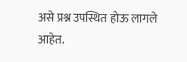असे प्रश्न उपस्थित होऊ लागले आहेत.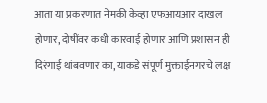आता या प्रकरणात नेमकी केव्हा एफआयआर दाखल होणार, दोषींवर कधी कारवाई होणार आणि प्रशासन ही दिरंगाई थांबवणार का, याकडे संपूर्ण मुक्ताईनगरचे लक्ष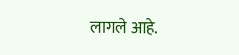लागले आहे.